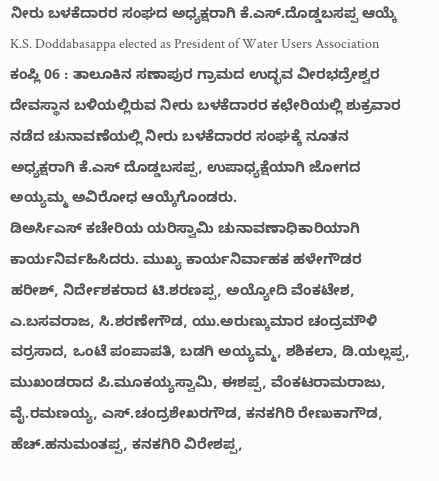ನೀರು ಬಳಕೆದಾರರ ಸಂಘದ ಅಧ್ಯಕ್ಷರಾಗಿ ಕೆ.ಎಸ್.ದೊಡ್ಡಬಸಪ್ಪ ಆಯ್ಕೆ
K.S. Doddabasappa elected as President of Water Users Association
ಕಂಪ್ಲಿ 06 : ತಾಲೂಕಿನ ಸಣಾಪುರ ಗ್ರಾಮದ ಉದ್ಭವ ವೀರಭದ್ರೇಶ್ವರ ದೇವಸ್ಥಾನ ಬಳಿಯಲ್ಲಿರುವ ನೀರು ಬಳಕೆದಾರರ ಕಛೇರಿಯಲ್ಲಿ ಶುಕ್ರವಾರ ನಡೆದ ಚುನಾವಣೆಯಲ್ಲಿ ನೀರು ಬಳಕೆದಾರರ ಸಂಘಕ್ಕೆ ನೂತನ ಅಧ್ಯಕ್ಷರಾಗಿ ಕೆ.ಎಸ್ ದೊಡ್ಡಬಸಪ್ಪ, ಉಪಾಧ್ಯಕ್ಷೆಯಾಗಿ ಜೋಗದ ಅಯ್ಯಮ್ಮ ಅವಿರೋಧ ಆಯ್ಕೆಗೊಂಡರು.
ಡಿಅರ್ಸಿಎಸ್ ಕಚೇರಿಯ ಯರಿಸ್ವಾಮಿ ಚುನಾವಣಾಧಿಕಾರಿಯಾಗಿ ಕಾರ್ಯನಿರ್ವಹಿಸಿದರು. ಮುಖ್ಯ ಕಾರ್ಯನಿರ್ವಾಹಕ ಹಳೇಗೌಡರ ಹರೀಶ್, ನಿರ್ದೇಶಕರಾದ ಟಿ.ಶರಣಪ್ಪ, ಅಯ್ಯೋದಿ ವೆಂಕಟೇಶ, ಎ.ಬಸವರಾಜ, ಸಿ.ಶರಣೇಗೌಡ, ಯು.ಅರುಣ್ಕುಮಾರ ಚಂದ್ರಮೌಳಿ ವರ್ರಸಾದ, ಒಂಟೆ ಪಂಪಾಪತಿ, ಬಡಗಿ ಅಯ್ಯಮ್ಮ, ಶಶಿಕಲಾ, ಡಿ.ಯಲ್ಲಪ್ಪ, ಮುಖಂಡರಾದ ಪಿ.ಮೂಕಯ್ಯಸ್ವಾಮಿ, ಈಶಪ್ಪ, ವೆಂಕಟರಾಮರಾಜು, ವೈ.ರಮಣಯ್ಯ, ಎಸ್.ಚಂದ್ರಶೇಖರಗೌಡ, ಕನಕಗಿರಿ ರೇಣುಕಾಗೌಡ, ಹೆಚ್.ಹನುಮಂತಪ್ಪ, ಕನಕಗಿರಿ ವಿರೇಶಪ್ಪ,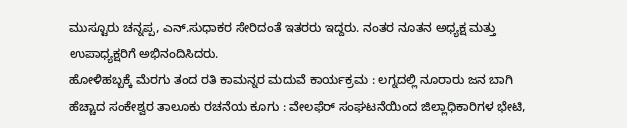ಮುಸ್ಟೂರು ಚನ್ನಪ್ಪ, ಎನ್.ಸುಧಾಕರ ಸೇರಿದಂತೆ ಇತರರು ಇದ್ದರು. ನಂತರ ನೂತನ ಅಧ್ಯಕ್ಷ ಮತ್ತು ಉಪಾಧ್ಯಕ್ಷರಿಗೆ ಅಭಿನಂದಿಸಿದರು.
ಹೋಳಿಹಬ್ಬಕ್ಕೆ ಮೆರಗು ತಂದ ರತಿ ಕಾಮನ್ನರ ಮದುವೆ ಕಾರ್ಯಕ್ರಮ : ಲಗ್ನದಲ್ಲಿ ನೂರಾರು ಜನ ಬಾಗಿ
ಹೆಚ್ಚಾದ ಸಂಕೇಶ್ವರ ತಾಲೂಕು ರಚನೆಯ ಕೂಗು : ವೇಲಫೆರ್ ಸಂಘಟನೆಯಿಂದ ಜಿಲ್ಲಾಧಿಕಾರಿಗಳ ಭೇಟಿ,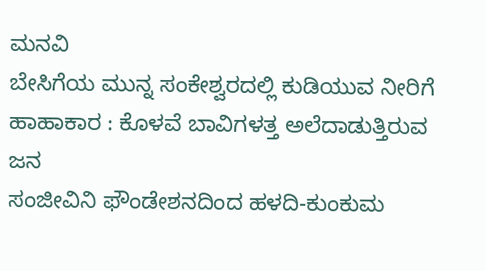ಮನವಿ
ಬೇಸಿಗೆಯ ಮುನ್ನ ಸಂಕೇಶ್ವರದಲ್ಲಿ ಕುಡಿಯುವ ನೀರಿಗೆ ಹಾಹಾಕಾರ : ಕೊಳವೆ ಬಾವಿಗಳತ್ತ ಅಲೆದಾಡುತ್ತಿರುವ ಜನ
ಸಂಜೀವಿನಿ ಫೌಂಡೇಶನದಿಂದ ಹಳದಿ-ಕುಂಕುಮ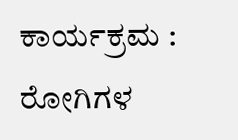ಕಾರ್ಯಕ್ರಮ : ರೋಗಿಗಳ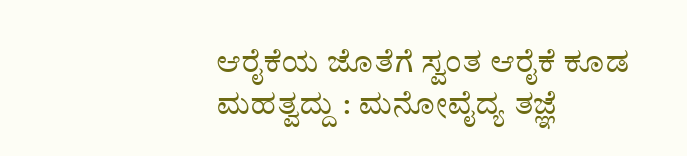ಆರೈಕೆಯ ಜೊತೆಗೆ ಸ್ವಂತ ಆರೈಕೆ ಕೂಡ ಮಹತ್ವದ್ದು : ಮನೋವೈದ್ಯ ತಜ್ಞೆ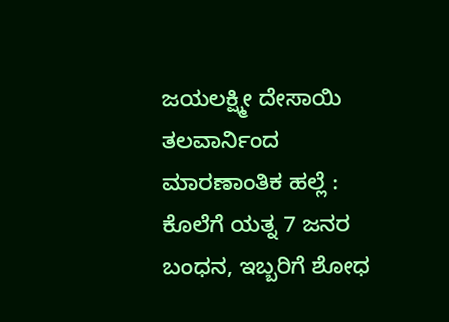ಜಯಲಕ್ಷ್ಮೀ ದೇಸಾಯಿ
ತಲವಾರ್ನಿಂದ ಮಾರಣಾಂತಿಕ ಹಲ್ಲೆ : ಕೊಲೆಗೆ ಯತ್ನ 7 ಜನರ ಬಂಧನ, ಇಬ್ಬರಿಗೆ ಶೋಧ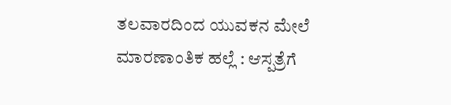ತಲವಾರದಿಂದ ಯುವಕನ ಮೇಲೆ ಮಾರಣಾಂತಿಕ ಹಲ್ಲೆ : ಆಸ್ಪತ್ರೆಗೆ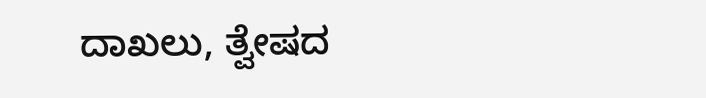ದಾಖಲು, ತ್ವೇಷದ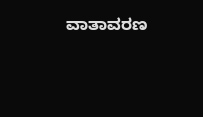ವಾತಾವರಣ